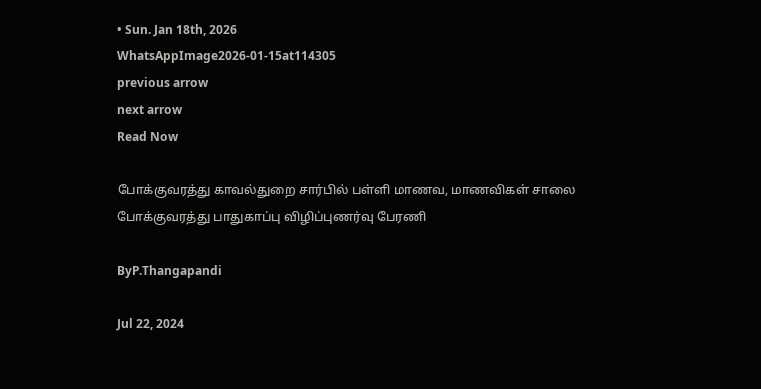• Sun. Jan 18th, 2026
WhatsAppImage2026-01-15at114305
previous arrow
next arrow
Read Now

போக்குவரத்து காவல்துறை சார்பில் பள்ளி மாணவ, மாணவிகள் சாலை போக்குவரத்து பாதுகாப்பு விழிப்புணர்வு பேரணி

ByP.Thangapandi

Jul 22, 2024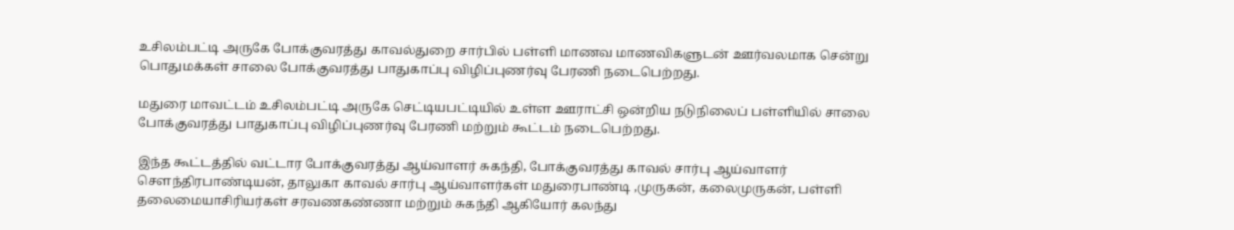உசிலம்பட்டி அருகே போக்குவரத்து காவல்துறை சார்பில் பள்ளி மாணவ மாணவிகளுடன் ஊர்வலமாக சென்று பொதுமக்கள் சாலை போக்குவரத்து பாதுகாப்பு விழிப்புணர்வு பேரணி நடைபெற்றது.

மதுரை மாவட்டம் உசிலம்பட்டி அருகே செட்டியபட்டியில் உள்ள ஊராட்சி ஒன்றிய நடுநிலைப் பள்ளியில் சாலை போக்குவரத்து பாதுகாப்பு விழிப்புணர்வு பேரணி மற்றும் கூட்டம் நடைபெற்றது.

இந்த கூட்டத்தில் வட்டார போக்குவரத்து ஆய்வாளர் சுகந்தி, போக்குவரத்து காவல் சார்பு ஆய்வாளர் செளந்திரபாண்டியன், தாலுகா காவல் சார்பு ஆய்வாளர்கள் மதுரைபாண்டி ,முருகன், கலைமுருகன், பள்ளி தலைமையாசிரியர்கள் சரவணகண்ணா மற்றும் சுகந்தி ஆகியோர் கலந்து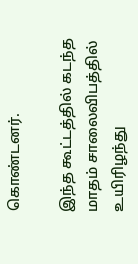கொண்டனர்.

இந்த கூட்டத்தில் கடந்த மாதம் சாலைவிபத்தில் உயிரிழந்து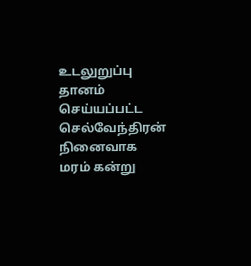உடலுறுப்பு தானம் செய்யப்பட்ட செல்வேந்திரன் நினைவாக மரம் கன்று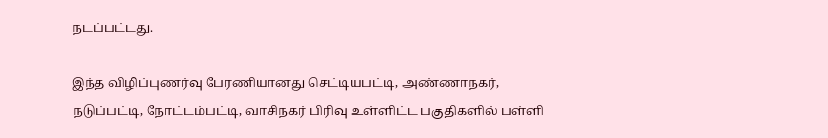நடப்பட்டது.

இந்த விழிப்புணர்வு பேரணியானது செட்டியபட்டி, அண்ணாநகர், நடுப்பட்டி, நோட்டம்பட்டி, வாசிநகர் பிரிவு உள்ளிட்ட பகுதிகளில் பள்ளி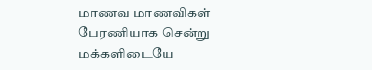மாணவ மாணவிகள் பேரணியாக சென்று மக்களிடையே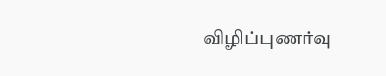விழிப்புணர்வு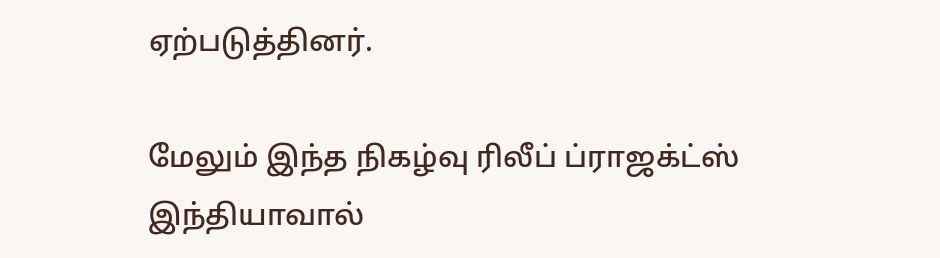ஏற்படுத்தினர்.

மேலும் இந்த நிகழ்வு ரிலீப் ப்ராஜக்ட்ஸ் இந்தியாவால்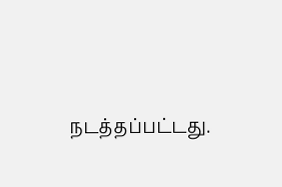நடத்தப்பட்டது.